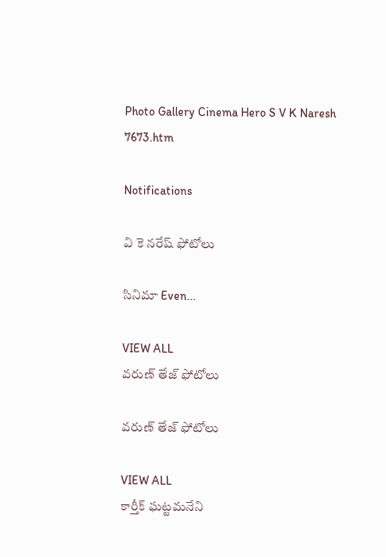Photo Gallery Cinema Hero S V K Naresh 7673.htm

Notifications

వి కె నరేష్ ఫోటోలు

సినిమా Even...

VIEW ALL
వరుణ్ తేజ్ ఫోటోలు

వరుణ్ తేజ్ ఫోటోలు

VIEW ALL
కార్తీక్ ఘట్టమనేని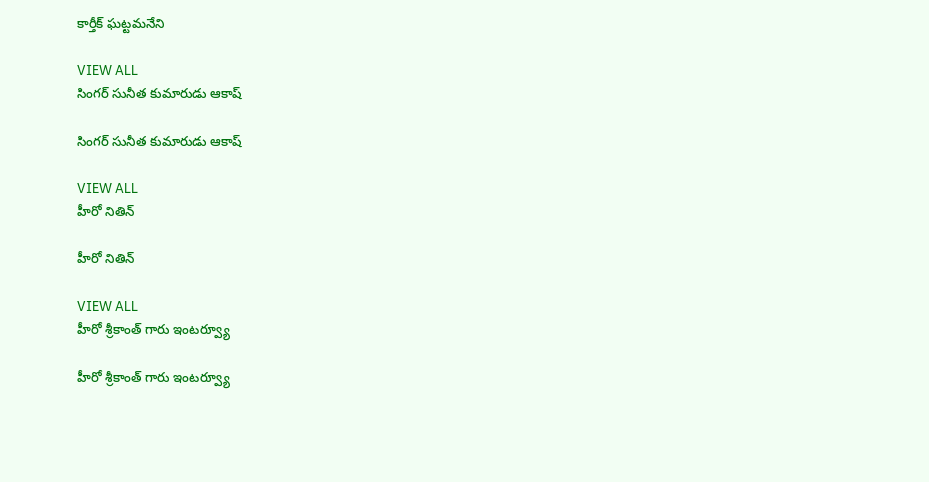కార్తీక్ ఘట్టమనేని

VIEW ALL
సింగర్ సునీత కుమారుడు ఆకాష్

సింగర్ సునీత కుమారుడు ఆకాష్

VIEW ALL
హీరో నితిన్

హీరో నితిన్

VIEW ALL
హీరో శ్రీకాంత్ గారు ఇంటర్వ్యూ

హీరో శ్రీకాంత్ గారు ఇంటర్వ్యూ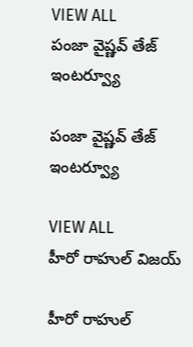VIEW ALL
పంజా వైష్ణవ్ తేజ్ ఇంటర్వ్యూ

పంజా వైష్ణవ్ తేజ్ ఇంటర్వ్యూ

VIEW ALL
హీరో రాహుల్ విజయ్

హీరో రాహుల్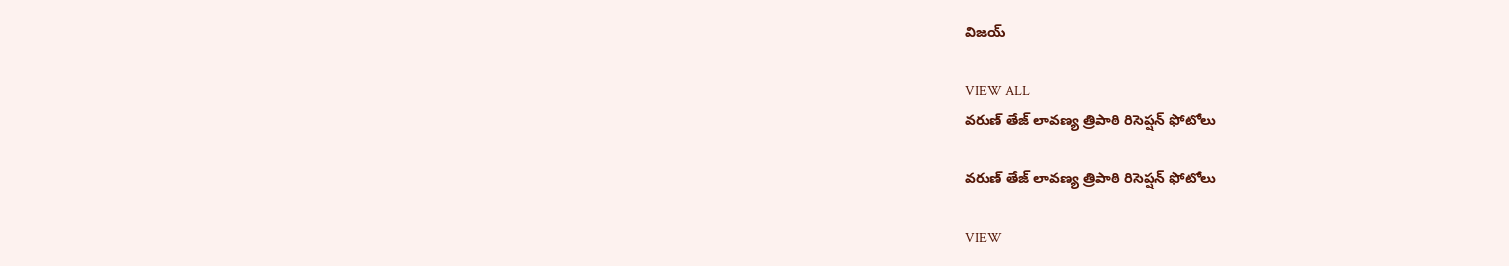విజయ్

VIEW ALL
వరుణ్ తేజ్ లావణ్య త్రిపాఠి రిసెప్షన్ ఫోటోలు

వరుణ్ తేజ్ లావణ్య త్రిపాఠి రిసెప్షన్ ఫోటోలు

VIEW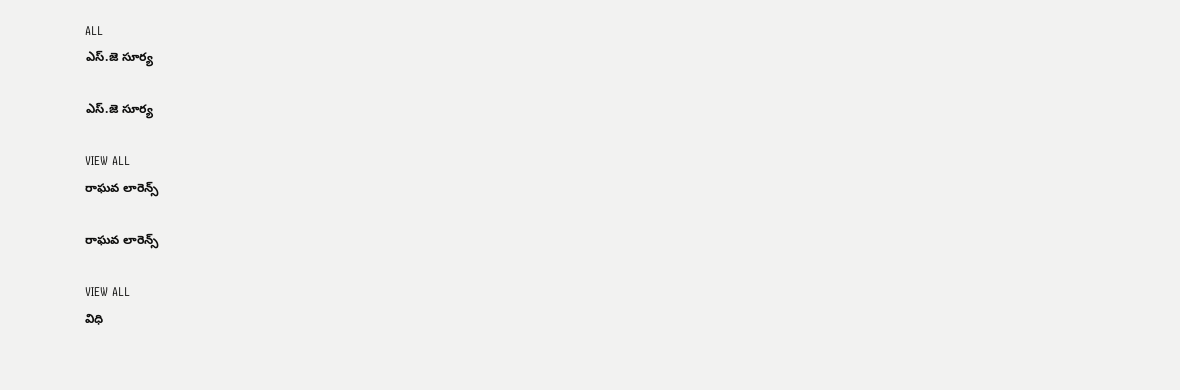ALL
ఎస్.జె సూర్య

ఎస్.జె సూర్య

VIEW ALL
రాఘవ లారెన్స్

రాఘవ లారెన్స్

VIEW ALL
విధి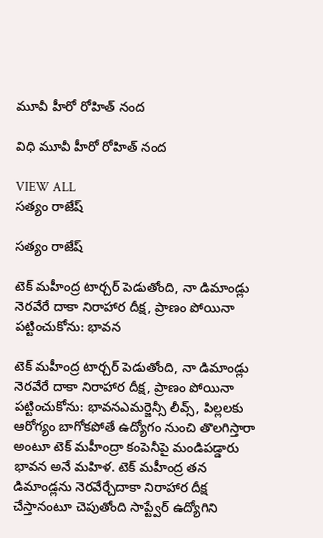మూవీ హీరో రోహిత్ నంద

విధి మూవీ హీరో రోహిత్ నంద

VIEW ALL
సత్యం రాజేష్

సత్యం రాజేష్

టెక్ మహీంద్ర టార్చర్ పెడుతోంది, నా డిమాండ్లు నెరవేరే దాకా నిరాహార దీక్ష, ప్రాణం పోయినా పట్టించుకోను: భావన

టెక్ మహీంద్ర టార్చర్ పెడుతోంది, నా డిమాండ్లు నెరవేరే దాకా నిరాహార దీక్ష, ప్రాణం పోయినా పట్టించుకోను: భావనఎమర్జెన్సీ లీవ్స్, పిల్లలకు ఆరోగ్యం బాగోకపోతే ఉద్యోగం నుంచి తొలగిస్తారా అంటూ టెక్ మహీంద్రా కంపెనీపై మండిపడ్డారు భావన అనే మహిళ. టెక్ మహీంద్ర తన డిమాండ్లను నెరవేర్చేదాకా నిరాహార దీక్ష చేస్తానంటూ చెపుతోంది సాప్ట్వేర్ ఉద్యోగిని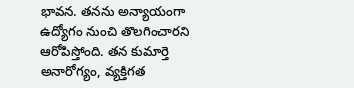భావన. తనను అన్యాయంగా ఉద్యోగం నుంచి తొలగించారని ఆరోపిస్తోంది. తన కుమార్తె అనారోగ్యం, వ్యక్తిగత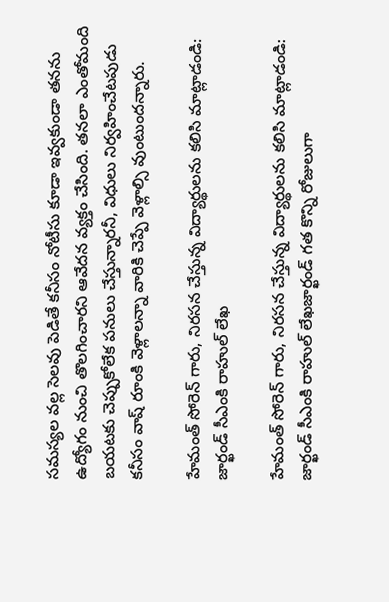సమస్యల వల్ల సెలవు పెడితే కనీసం నోటీసు కూడా ఇవ్వకుండా తనను ఉద్యోగం నుంచి తొలగించారని ఆవేదన వ్యక్తం చేసింది. తనలా ఎంతోమంది బయటకు చెప్పుకోలేక పనులు చేస్తున్నారనీ, విధులు నిర్వహించేటపుడు కనీసం వాష్ రూంకి వెళ్లాలన్నా వారికి చెప్పే వెళ్లాల్సి వుంటుందన్నారు.

హేమంత్ సోరెన్ గారు, నిరసన చేస్తున్న విద్యార్థులను కలిసి మాట్లాడండి: జార్ఖండ్ సీఎంకి రాహుల్ లేఖ

హేమంత్ సోరెన్ గారు, నిరసన చేస్తున్న విద్యార్థులను కలిసి మాట్లాడండి: జార్ఖండ్ సీఎంకి రాహుల్ లేఖజార్ఖండ్ గత కొన్ని రోజులుగా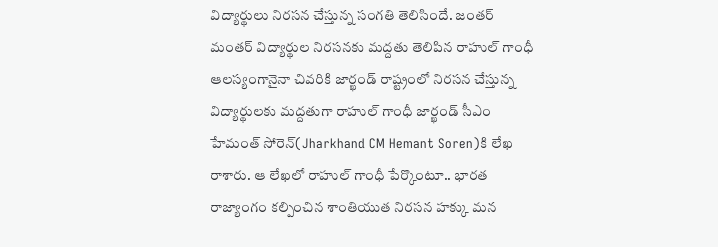విద్యార్థులు నిరసన చేస్తున్న సంగతి తెలిసిందే. జంతర్ మంతర్ విద్యార్థుల నిరసనకు మద్దతు తెలిపిన రాహుల్ గాంధీ ఆలస్యంగానైనా చివరికి జార్ఖండ్ రాష్ట్రంలో నిరసన చేస్తున్న విద్యార్థులకు మద్దతుగా రాహుల్ గాంధీ జార్ఖండ్ సీఎం హేమంత్ సోరెన్‌(Jharkhand CM Hemant Soren)కి లేఖ రాశారు. ఆ లేఖలో రాహుల్ గాంధీ పేర్కొంటూ.. భారత రాజ్యాంగం కల్పించిన శాంతియుత నిరసన హక్కు మన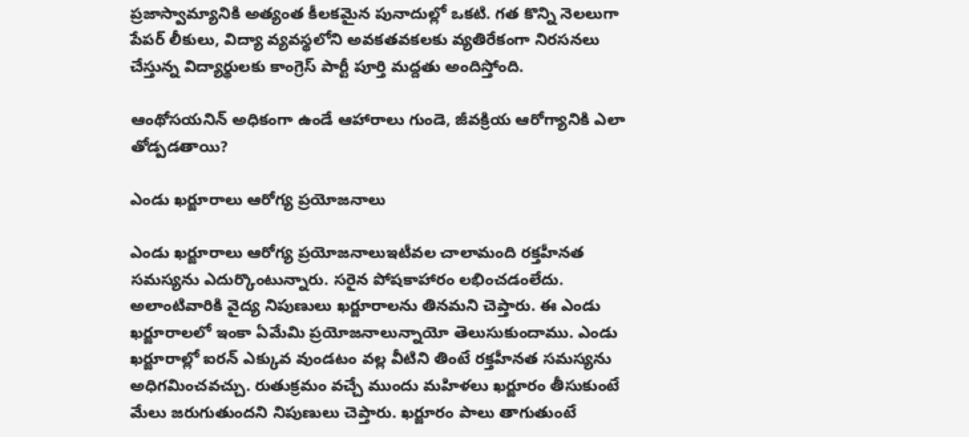ప్రజాస్వామ్యానికి అత్యంత కీలకమైన పునాదుల్లో ఒకటి. గత కొన్ని నెలలుగా పేపర్ లీకులు, విద్యా వ్యవస్థలోని అవకతవకలకు వ్యతిరేకంగా నిరసనలు చేస్తున్న విద్యార్థులకు కాంగ్రెస్ పార్టీ పూర్తి మద్దతు అందిస్తోంది.

ఆంథోసయనిన్ అధికంగా ఉండే ఆహారాలు గుండె, జీవక్రియ ఆరోగ్యానికి ఎలా తోడ్పడతాయి?

ఎండు ఖర్జూరాలు ఆరోగ్య ప్రయోజనాలు

ఎండు ఖర్జూరాలు ఆరోగ్య ప్రయోజనాలుఇటీవల చాలామంది రక్తహీనత సమస్యను ఎదుర్కొంటున్నారు. సరైన పోషకాహారం లభించడంలేదు. అలాంటివారికి వైద్య నిపుణులు ఖర్జూరాలను తినమని చెప్తారు. ఈ ఎండు ఖర్జూరాలలో ఇంకా ఏమేమి ప్రయోజనాలున్నాయో తెలుసుకుందాము. ఎండు ఖర్జూరాల్లో ఐరన్ ఎక్కువ వుండటం వల్ల వీటిని తింటే రక్తహీనత సమస్యను అధిగమించవచ్చు. రుతుక్రమం వచ్చే ముందు మహిళలు ఖర్జూరం తీసుకుంటే మేలు జరుగుతుందని నిపుణులు చెప్తారు. ఖర్జూరం పాలు తాగుతుంటే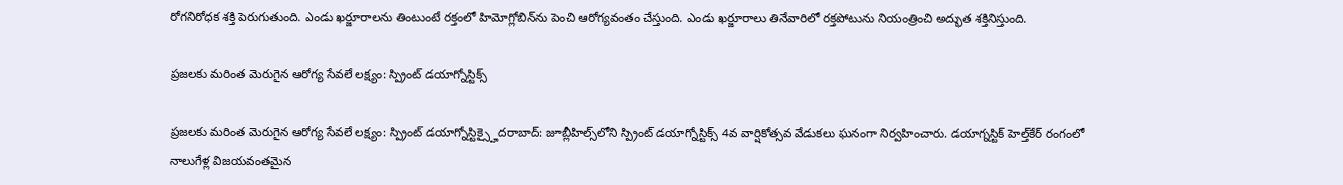రోగనిరోధక శక్తి పెరుగుతుంది. ఎండు ఖర్జూరాలను తింటుంటే రక్తంలో హిమోగ్లోబిన్‌ను పెంచి ఆరోగ్యవంతం చేస్తుంది. ఎండు ఖర్జూరాలు తినేవారిలో రక్తపోటును నియంత్రించి అద్భుత శక్తినిస్తుంది.

ప్రజలకు మరింత మెరుగైన ఆరోగ్య సేవలే లక్ష్యం: స్ప్రింట్ డయాగ్నోస్టిక్స్

ప్రజలకు మరింత మెరుగైన ఆరోగ్య సేవలే లక్ష్యం: స్ప్రింట్ డయాగ్నోస్టిక్స్హైదరాబాద్: జూబ్లీహిల్స్‌లోని స్ప్రింట్ డయాగ్నోస్టిక్స్ 4వ వార్షికోత్సవ వేడుకలు ఘనంగా నిర్వహించారు. డయాగ్నస్టిక్ హెల్త్‌కేర్ రంగంలో నాలుగేళ్ల విజయవంతమైన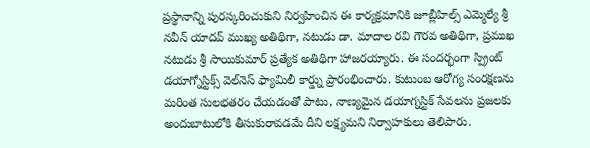ప్రస్థానాన్ని పురస్కరించుకుని నిర్వహించిన ఈ కార్యక్రమానికి జూబ్లీహిల్స్ ఎమ్మెల్యే శ్రీ నవీన్ యాదవ్ ముఖ్య అతిథిగా, నటుడు డా. మాదాల రవి గౌరవ అతిథిగా, ప్రముఖ నటుడు శ్రీ సాయికుమార్ ప్రత్యేక అతిథిగా హాజరయ్యారు. ఈ సందర్భంగా స్ప్రింట్ డయాగ్నోస్టిక్స్ వెల్‌నెస్ ఫ్యామిలీ కార్డ్ను ప్రారంభించారు. కుటుంబ ఆరోగ్య సంరక్షణను మరింత సులభతరం చేయడంతో పాటు, నాణ్యమైన డయాగ్నస్టిక్ సేవలను ప్రజలకు అందుబాటులోకి తీసుకురావడమే దీని లక్ష్యమని నిర్వాహకులు తెలిపారు.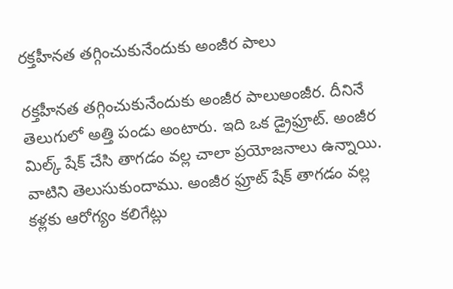రక్తహీనత తగ్గించుకునేందుకు అంజీర పాలు

రక్తహీనత తగ్గించుకునేందుకు అంజీర పాలుఅంజీర. దీనినే తెలుగులో అత్తి పండు అంటారు. ఇది ఒక డ్రైఫ్రూట్. అంజీర మిల్క్ షేక్ చేసి తాగడం వల్ల చాలా ప్రయోజనాలు ఉన్నాయి. వాటిని తెలుసుకుందాము. అంజీర ఫ్రూట్ షేక్ తాగడం వల్ల కళ్లకు ఆరోగ్యం కలిగేట్లు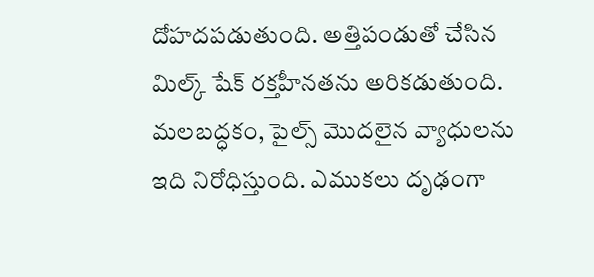దోహదపడుతుంది. అత్తిపండుతో చేసిన మిల్క్ షేక్ రక్తహీనతను అరికడుతుంది. మలబద్ధకం, పైల్స్ మొదలైన వ్యాధులను ఇది నిరోధిస్తుంది. ఎముకలు దృఢంగా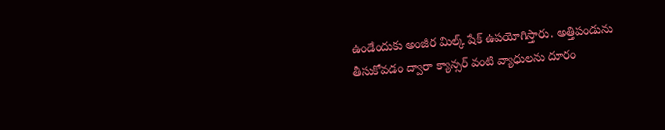ఉండేందుకు అంజీర మిల్క్ షేక్ ఉపయోగిస్తారు. అత్తిపండును తీసుకోవడం ద్వారా క్యాన్సర్ వంటి వ్యాధులను దూరం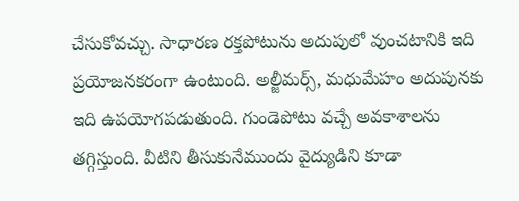చేసుకోవచ్చు. సాధారణ రక్తపోటును అదుపులో వుంచటానికి ఇది ప్రయోజనకరంగా ఉంటుంది. అల్జీమర్స్, మధుమేహం అదుపునకు ఇది ఉపయోగపడుతుంది. గుండెపోటు వచ్చే అవకాశాలను తగ్గిస్తుంది. వీటిని తీసుకునేముందు వైద్యుడిని కూడా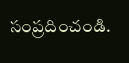సంప్రదించండి.